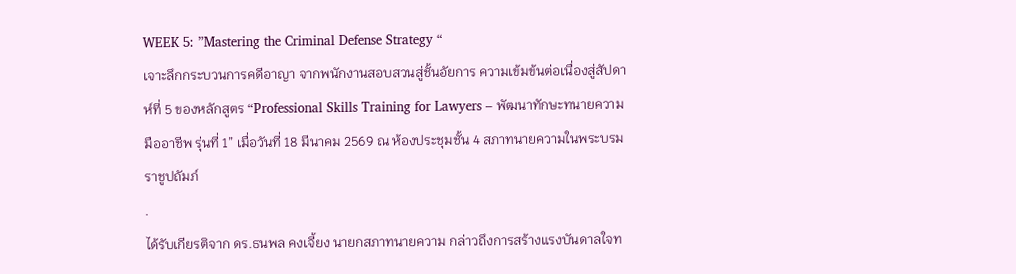WEEK 5: ”Mastering the Criminal Defense Strategy “
เจาะลึกกระบวนการคดีอาญา จากพนักงานสอบสวนสู่ชั้นอัยการ ความเข้มข้นต่อเนื่องสู่สัปดาห์ที่ 5 ของหลักสูตร “Professional Skills Training for Lawyers – พัฒนาทักษะทนายความมืออาชีพ รุ่นที่ 1” เมื่อวันที่ 18 มีนาคม 2569 ณ ห้องประชุมชั้น 4 สภาทนายความในพระบรมราชูปถัมภ์
.
ได้รับเกียรติจาก ดร.ธนพล คงเจี้ยง นายกสภาทนายความ กล่าวถึงการสร้างแรงบันดาลใจท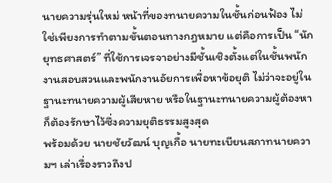นายความรุ่นใหม่ หน้าที่ของทนายความในชั้นก่อนฟ้อง ไม่ใช่เพียงการทำตามขั้นตอนทางกฎหมาย แต่คือการเป็น “นักยุทธศาสตร์” ที่ใช้การเจรจาอย่างมีชั้นเชิงตั้งแต่ในชั้นพนักงานสอบสวนและพนักงานอัยการเพื่อหาข้อยุติ ไม่ว่าจะอยู่ในฐานะทนายความผู้เสียหาย หรือในฐานะทนายความผู้ต้องหา ก็ต้องรักษาไว้ซึ่งความยุติธรรมสูงสุด
พร้อมด้วย นายชัยวัฒน์ บุญเกื้อ นายทะเบียนสภาทนายความฯ เล่าเรื่องราวถึงป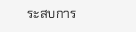ระสบการ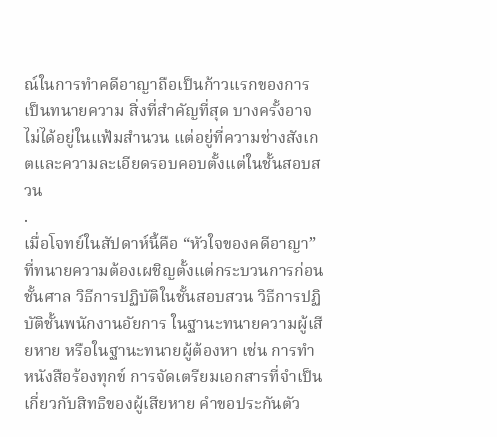ณ์ในการทำคดีอาญาถือเป็นก้าวแรกของการเป็นทนายความ สิ่งที่สำคัญที่สุด บางครั้งอาจไม่ได้อยู่ในแฟ้มสำนวน แต่อยู่ที่ความช่างสังเกตและความละเอียดรอบคอบตั้งแต่ในชั้นสอบสวน
.
เมื่อโจทย์ในสัปดาห์นี้คือ “หัวใจของคดีอาญา” ที่ทนายความต้องเผชิญตั้งแต่กระบวนการก่อนชั้นศาล วิธีการปฏิบัติในชั้นสอบสวน วิธีการปฏิบัติชั้นพนักงานอัยการ ในฐานะทนายความผู้เสียหาย หรือในฐานะทนายผู้ต้องหา เช่น การทำหนังสือร้องทุกข์ การจัดเตรียมเอกสารที่จำเป็นเกี่ยวกับสิทธิของผู้เสียหาย คำขอประกันตัว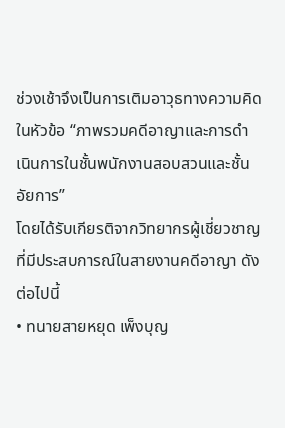ช่วงเช้าจึงเป็นการเติมอาวุธทางความคิดในหัวข้อ “ภาพรวมคดีอาญาและการดำเนินการในชั้นพนักงานสอบสวนและชั้นอัยการ”
โดยได้รับเกียรติจากวิทยากรผู้เชี่ยวชาญที่มีประสบการณ์ในสายงานคดีอาญา ดังต่อไปนี้
• ทนายสายหยุด เพ็งบุญ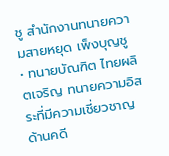ชู สำนักงานทนายความสายหยุด เพ็งบุญชู
• ทนายบัณฑิต ไทยผลิตเจริญ ทนายความอิสระที่มีความเชี่ยวชาญด้านคดี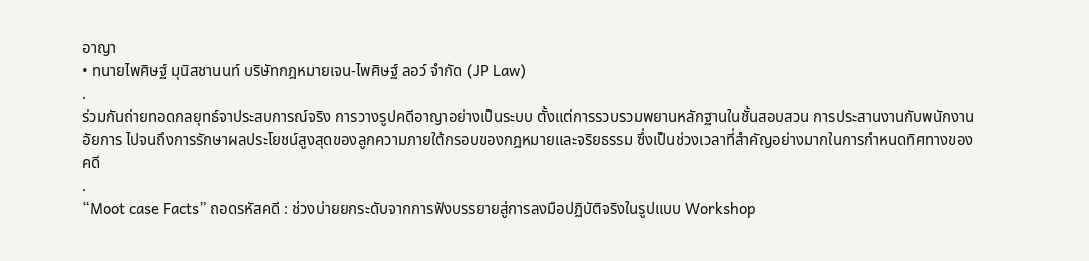อาญา
• ทนายไพศิษฐ์ มุนิสชานนท์ บริษัทกฎหมายเจน-ไพศิษฐ์ ลอว์ จำกัด (JP Law)
.
ร่วมกันถ่ายทอดกลยุทธ์จาประสบการณ์จริง การวางรูปคดีอาญาอย่างเป็นระบบ ตั้งแต่การรวบรวมพยานหลักฐานในชั้นสอบสวน การประสานงานกับพนักงานอัยการ ไปจนถึงการรักษาผลประโยชน์สูงสุดของลูกความภายใต้กรอบของกฎหมายและจริยธรรม ซึ่งเป็นช่วงเวลาที่สำคัญอย่างมากในการกำหนดทิศทางของคดี
.
“Moot case Facts” ถอดรหัสคดี : ช่วงบ่ายยกระดับจากการฟังบรรยายสู่การลงมือปฏิบัติจริงในรูปแบบ Workshop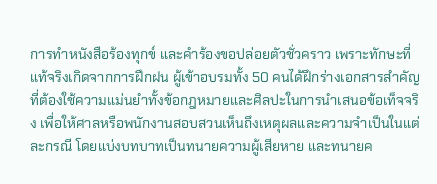การทำหนังสือร้องทุกข์ และคำร้องขอปล่อยตัวชั่วคราว เพราะทักษะที่แท้จริงเกิดจากการฝึกฝน ผู้เข้าอบรมทั้ง 50 คนได้ฝึกร่างเอกสารสำคัญที่ต้องใช้ความแม่นยำทั้งข้อกฎหมายและศิลปะในการนำเสนอข้อเท็จจริง เพื่อให้ศาลหรือพนักงานสอบสวนเห็นถึงเหตุผลและความจำเป็นในแต่ละกรณี โดยแบ่งบทบาทเป็นทนายความผู้เสียหาย และทนายค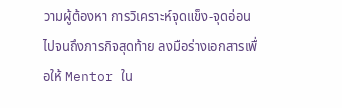วามผู้ต้องหา การวิเคราะห์จุดแข็ง-จุดอ่อน ไปจนถึงภารกิจสุดท้าย ลงมือร่างเอกสารเพื่อให้ Mentor ใน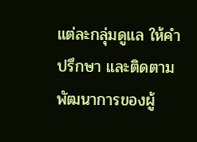แต่ละกลุ่มดูแล ให้คำปรึกษา และติดตามพัฒนาการของผู้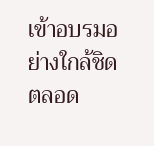เข้าอบรมอย่างใกล้ชิดตลอด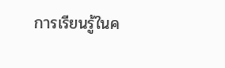การเรียนรู้ในค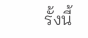รั้งนี้